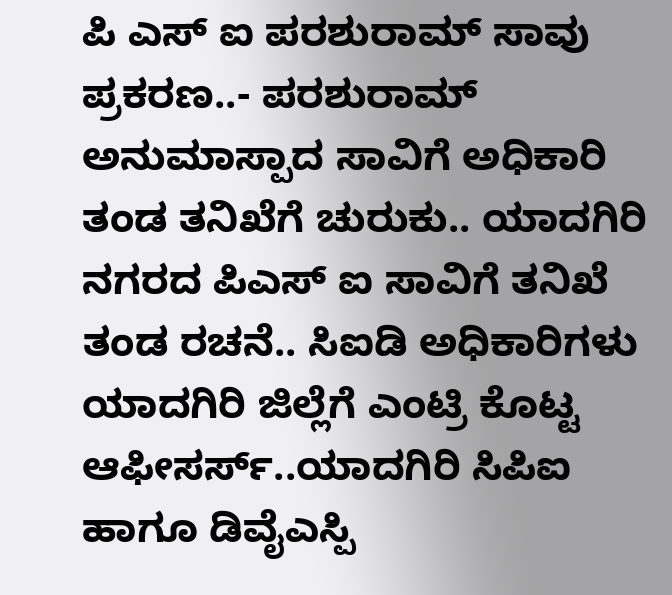ಪಿ ಎಸ್ ಐ ಪರಶುರಾಮ್ ಸಾವು ಪ್ರಕರಣ..- ಪರಶುರಾಮ್ ಅನುಮಾಸ್ಪಾದ ಸಾವಿಗೆ ಅಧಿಕಾರಿ ತಂಡ ತನಿಖೆಗೆ ಚುರುಕು.. ಯಾದಗಿರಿ ನಗರದ ಪಿಎಸ್ ಐ ಸಾವಿಗೆ ತನಿಖೆ ತಂಡ ರಚನೆ.. ಸಿಐಡಿ ಅಧಿಕಾರಿಗಳು ಯಾದಗಿರಿ ಜಿಲ್ಲೆಗೆ ಎಂಟ್ರಿ ಕೊಟ್ಟ ಆಫೀಸರ್ಸ್..ಯಾದಗಿರಿ ಸಿಪಿಐ ಹಾಗೂ ಡಿವೈಎಸ್ಪಿ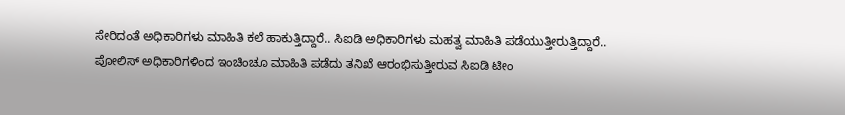ಸೇರಿದಂತೆ ಅಧಿಕಾರಿಗಳು ಮಾಹಿತಿ ಕಲೆ ಹಾಕುತ್ತಿದ್ದಾರೆ.. ಸಿಐಡಿ ಅಧಿಕಾರಿಗಳು ಮಹತ್ವ ಮಾಹಿತಿ ಪಡೆಯುತ್ತೀರುತ್ತಿದ್ದಾರೆ.. ಪೋಲಿಸ್ ಅಧಿಕಾರಿಗಳಿಂದ ಇಂಚಿಂಚೂ ಮಾಹಿತಿ ಪಡೆದು ತನಿಖೆ ಆರಂಭಿಸುತ್ತೀರುವ ಸಿಐಡಿ ಟೀಂ